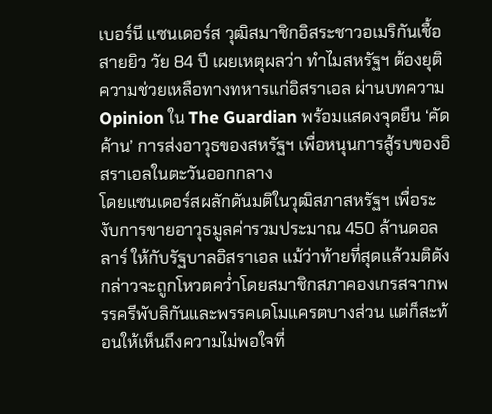เบอร์นี แซนเดอร์ส วุฒิสมาชิกอิสระชาวอเมริกันเชื้อสายยิว วัย 84 ปี เผยเหตุผลว่า ทำไมสหรัฐฯ ต้องยุติความช่วยเหลือทางทหารแก่อิสราเอล ผ่านบทความ Opinion ใน The Guardian พร้อมแสดงจุดยืน ‘คัดค้าน’ การส่งอาวุธของสหรัฐฯ เพื่อหนุนการสู้รบของอิสราเอลในตะวันออกกลาง
โดยแซนเดอร์สผลักดันมติในวุฒิสภาสหรัฐฯ เพื่อระงับการขายอาวุธมูลค่ารวมประมาณ 450 ล้านดอลลาร์ ให้กับรัฐบาลอิสราเอล แม้ว่าท้ายที่สุดแล้วมติดังกล่าวจะถูกโหวตคว่ำโดยสมาชิกสภาคองเกรสจากพรรครีพับลิกันและพรรคเดโมแครตบางส่วน แต่ก็สะท้อนให้เห็นถึงความไม่พอใจที่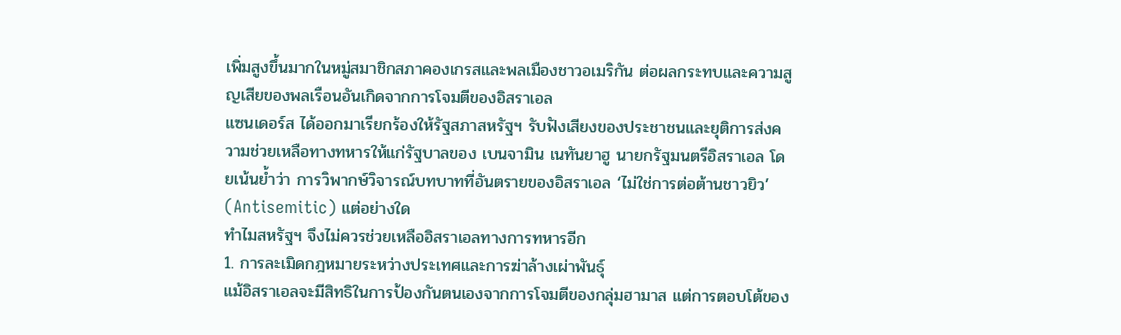เพิ่มสูงขึ้นมากในหมู่สมาชิกสภาคองเกรสและพลเมืองชาวอเมริกัน ต่อผลกระทบและความสูญเสียของพลเรือนอันเกิดจากการโจมตีของอิสราเอล
แซนเดอร์ส ได้ออกมาเรียกร้องให้รัฐสภาสหรัฐฯ รับฟังเสียงของประชาชนและยุติการส่งความช่วยเหลือทางทหารให้แก่รัฐบาลของ เบนจามิน เนทันยาฮู นายกรัฐมนตรีอิสราเอล โดยเน้นย้ำว่า การวิพากษ์วิจารณ์บทบาทที่อันตรายของอิสราเอล ‘ไม่ใช่การต่อต้านชาวยิว’ (Antisemitic) แต่อย่างใด
ทำไมสหรัฐฯ จึงไม่ควรช่วยเหลืออิสราเอลทางการทหารอีก
1. การละเมิดกฎหมายระหว่างประเทศและการฆ่าล้างเผ่าพันธุ์
แม้อิสราเอลจะมีสิทธิในการป้องกันตนเองจากการโจมตีของกลุ่มฮามาส แต่การตอบโต้ของ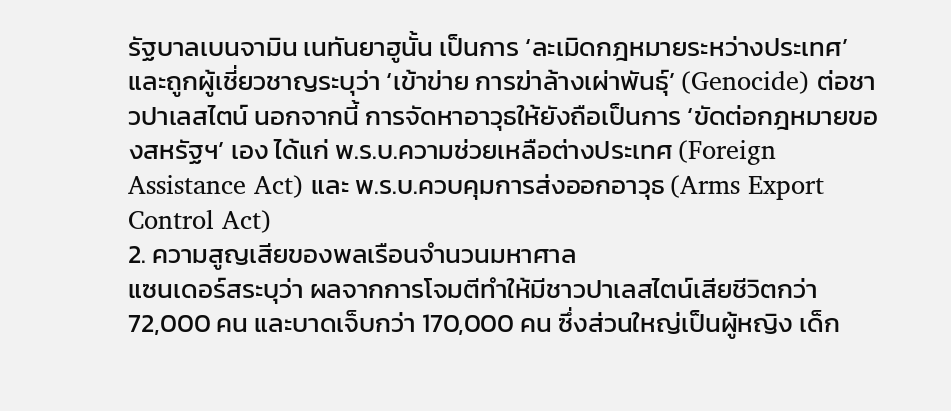รัฐบาลเบนจามิน เนทันยาฮูนั้น เป็นการ ‘ละเมิดกฎหมายระหว่างประเทศ’ และถูกผู้เชี่ยวชาญระบุว่า ‘เข้าข่าย การฆ่าล้างเผ่าพันธุ์’ (Genocide) ต่อชาวปาเลสไตน์ นอกจากนี้ การจัดหาอาวุธให้ยังถือเป็นการ ‘ขัดต่อกฎหมายของสหรัฐฯ’ เอง ได้แก่ พ.ร.บ.ความช่วยเหลือต่างประเทศ (Foreign Assistance Act) และ พ.ร.บ.ควบคุมการส่งออกอาวุธ (Arms Export Control Act)
2. ความสูญเสียของพลเรือนจำนวนมหาศาล
แซนเดอร์สระบุว่า ผลจากการโจมตีทำให้มีชาวปาเลสไตน์เสียชีวิตกว่า 72,000 คน และบาดเจ็บกว่า 170,000 คน ซึ่งส่วนใหญ่เป็นผู้หญิง เด็ก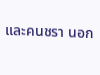และคนชรา นอก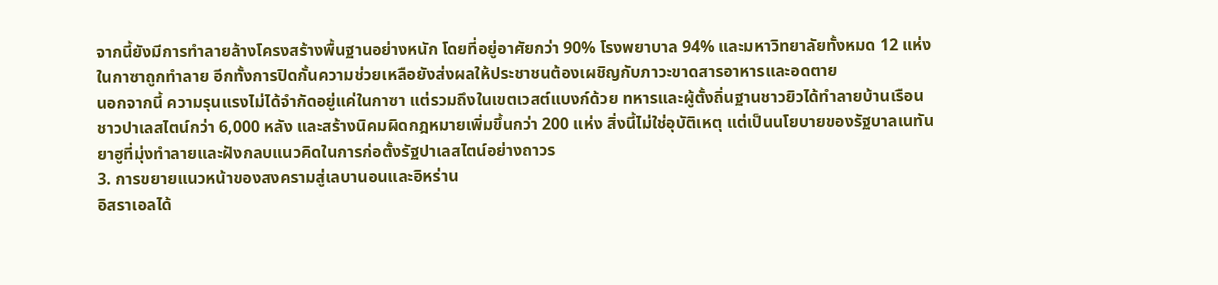จากนี้ยังมีการทำลายล้างโครงสร้างพื้นฐานอย่างหนัก โดยที่อยู่อาศัยกว่า 90% โรงพยาบาล 94% และมหาวิทยาลัยทั้งหมด 12 แห่งในกาซาถูกทำลาย อีกทั้งการปิดกั้นความช่วยเหลือยังส่งผลให้ประชาชนต้องเผชิญกับภาวะขาดสารอาหารและอดตาย
นอกจากนี้ ความรุนแรงไม่ได้จำกัดอยู่แค่ในกาซา แต่รวมถึงในเขตเวสต์แบงก์ด้วย ทหารและผู้ตั้งถิ่นฐานชาวยิวได้ทำลายบ้านเรือนชาวปาเลสไตน์กว่า 6,000 หลัง และสร้างนิคมผิดกฎหมายเพิ่มขึ้นกว่า 200 แห่ง สิ่งนี้ไม่ใช่อุบัติเหตุ แต่เป็นนโยบายของรัฐบาลเนทันยาฮูที่มุ่งทำลายและฝังกลบแนวคิดในการก่อตั้งรัฐปาเลสไตน์อย่างถาวร
3. การขยายแนวหน้าของสงครามสู่เลบานอนและอิหร่าน
อิสราเอลได้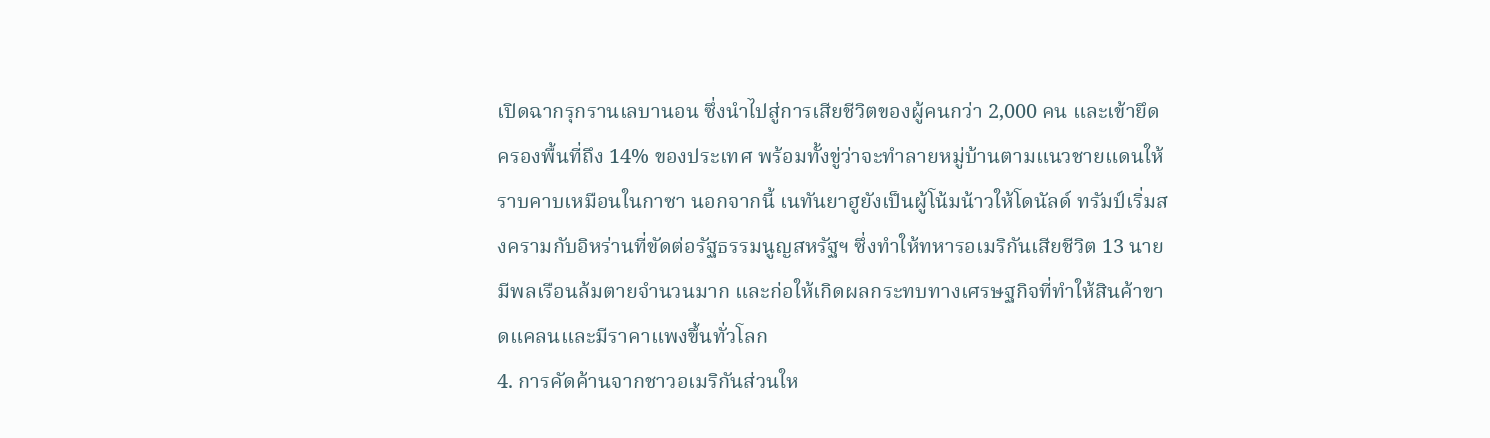เปิดฉากรุกรานเลบานอน ซึ่งนำไปสู่การเสียชีวิตของผู้คนกว่า 2,000 คน และเข้ายึดครองพื้นที่ถึง 14% ของประเทศ พร้อมทั้งขู่ว่าจะทำลายหมู่บ้านตามแนวชายแดนให้ราบคาบเหมือนในกาซา นอกจากนี้ เนทันยาฮูยังเป็นผู้โน้มน้าวให้โดนัลด์ ทรัมป์เริ่มสงครามกับอิหร่านที่ขัดต่อรัฐธรรมนูญสหรัฐฯ ซึ่งทำให้ทหารอเมริกันเสียชีวิต 13 นาย มีพลเรือนล้มตายจำนวนมาก และก่อให้เกิดผลกระทบทางเศรษฐกิจที่ทำให้สินค้าขาดแคลนและมีราคาแพงขึ้นทั่วโลก
4. การคัดค้านจากชาวอเมริกันส่วนให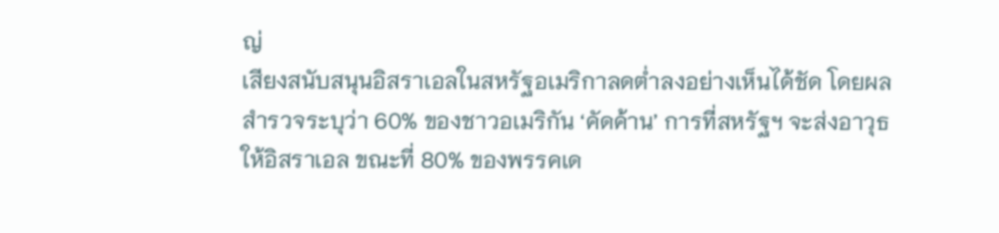ญ่
เสียงสนับสนุนอิสราเอลในสหรัฐอเมริกาลดต่ำลงอย่างเห็นได้ชัด โดยผลสำรวจระบุว่า 60% ของชาวอเมริกัน ‘คัดค้าน’ การที่สหรัฐฯ จะส่งอาวุธให้อิสราเอล ขณะที่ 80% ของพรรคเด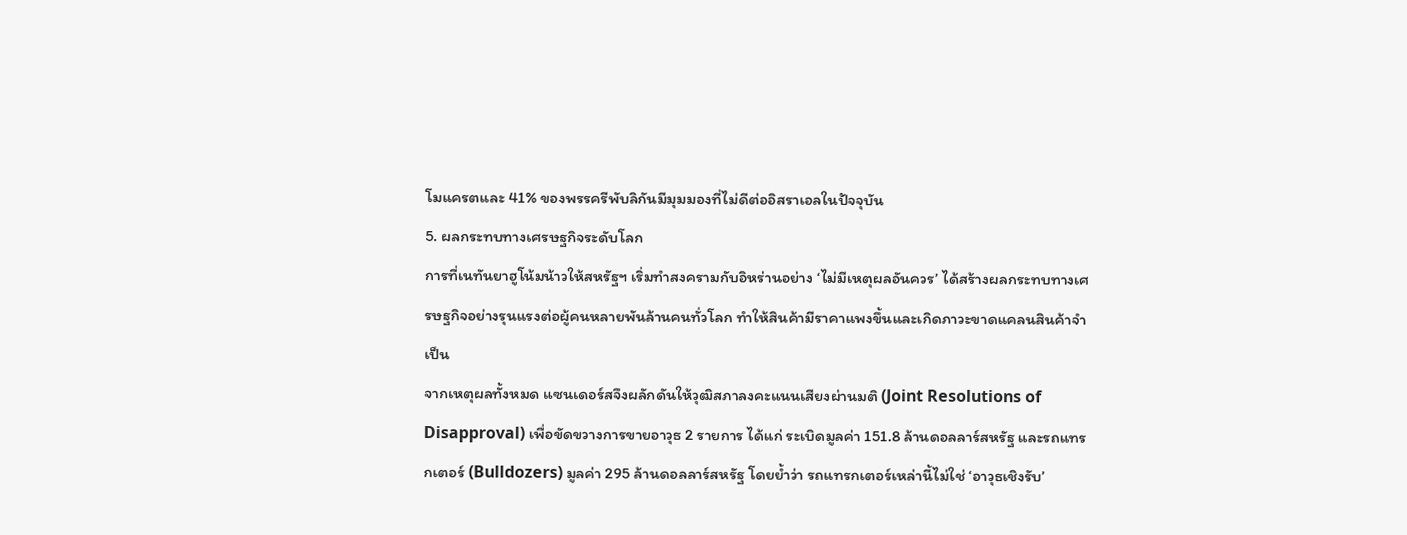โมแครตและ 41% ของพรรครีพับลิกันมีมุมมองที่ไม่ดีต่ออิสราเอลในปัจจุบัน
5. ผลกระทบทางเศรษฐกิจระดับโลก
การที่เนทันยาฮูโน้มน้าวให้สหรัฐฯ เริ่มทำสงครามกับอิหร่านอย่าง ‘ไม่มีเหตุผลอันควร’ ได้สร้างผลกระทบทางเศรษฐกิจอย่างรุนแรงต่อผู้คนหลายพันล้านคนทั่วโลก ทำให้สินค้ามีราคาแพงขึ้นและเกิดภาวะขาดแคลนสินค้าจำเป็น
จากเหตุผลทั้งหมด แซนเดอร์สจึงผลักดันให้วุฒิสภาลงคะแนนเสียงผ่านมติ (Joint Resolutions of Disapproval) เพื่อขัดขวางการขายอาวุธ 2 รายการ ได้แก่ ระเบิดมูลค่า 151.8 ล้านดอลลาร์สหรัฐ และรถแทรกเตอร์ (Bulldozers) มูลค่า 295 ล้านดอลลาร์สหรัฐ โดยย้ำว่า รถแทรกเตอร์เหล่านี้ไม่ใช่ ‘อาวุธเชิงรับ’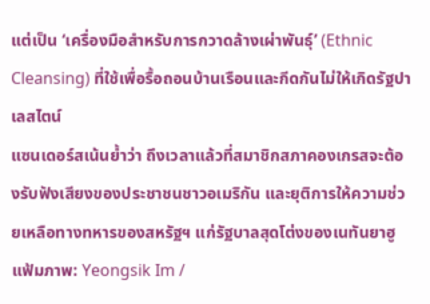แต่เป็น ‘เครื่องมือสำหรับการกวาดล้างเผ่าพันธุ์’ (Ethnic Cleansing) ที่ใช้เพื่อรื้อถอนบ้านเรือนและกีดกันไม่ให้เกิดรัฐปาเลสไตน์
แซนเดอร์สเน้นย้ำว่า ถึงเวลาแล้วที่สมาชิกสภาคองเกรสจะต้องรับฟังเสียงของประชาชนชาวอเมริกัน และยุติการให้ความช่วยเหลือทางทหารของสหรัฐฯ แก่รัฐบาลสุดโต่งของเนทันยาฮู
แฟ้มภาพ: Yeongsik Im /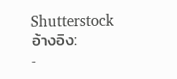Shutterstock
อ้างอิง:
-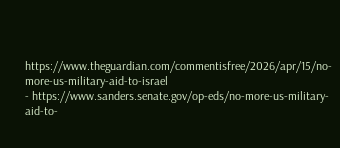https://www.theguardian.com/commentisfree/2026/apr/15/no-more-us-military-aid-to-israel
- https://www.sanders.senate.gov/op-eds/no-more-us-military-aid-to-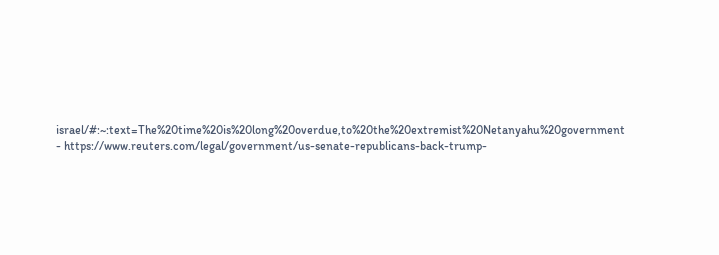israel/#:~:text=The%20time%20is%20long%20overdue,to%20the%20extremist%20Netanyahu%20government
- https://www.reuters.com/legal/government/us-senate-republicans-back-trump-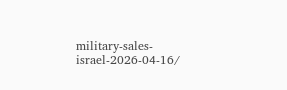military-sales-israel-2026-04-16/